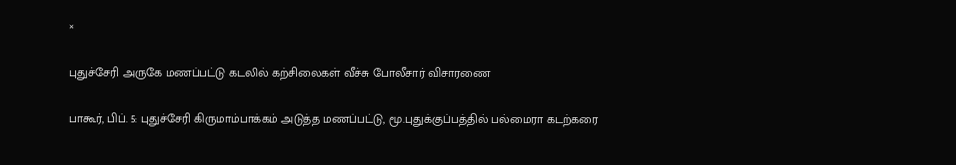×

புதுச்சேரி அருகே மணப்பட்டு கடலில் கற்சிலைகள் வீச்சு போலீசார் விசாரணை

பாகூர், பிப். 5: புதுச்சேரி கிருமாம்பாக்கம் அடுத்த மணப்பட்டு, மூ.புதுக்குப்பத்தில் பல்மைரா கடற்கரை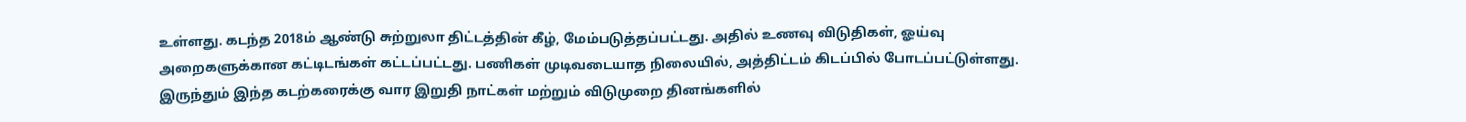உள்ளது. கடந்த 2018ம் ஆண்டு சுற்றுலா திட்டத்தின் கீழ், மேம்படுத்தப்பட்டது. அதில் உணவு விடுதிகள், ஓய்வு அறைகளுக்கான கட்டிடங்கள் கட்டப்பட்டது. பணிகள் முடிவடையாத நிலையில், அத்திட்டம் கிடப்பில் போடப்பட்டுள்ளது. இருந்தும் இந்த கடற்கரைக்கு வார இறுதி நாட்கள் மற்றும் விடுமுறை தினங்களில்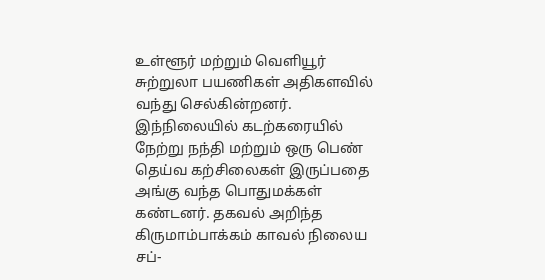உள்ளூர் மற்றும் வெளியூர் சுற்றுலா பயணிகள் அதிகளவில் வந்து செல்கின்றனர். இந்நிலையில் கடற்கரையில் நேற்று நந்தி மற்றும் ஒரு பெண் தெய்வ கற்சிலைகள் இருப்பதை அங்கு வந்த பொதுமக்கள் கண்டனர். தகவல் அறிந்த கிருமாம்பாக்கம் காவல் நிலைய சப்-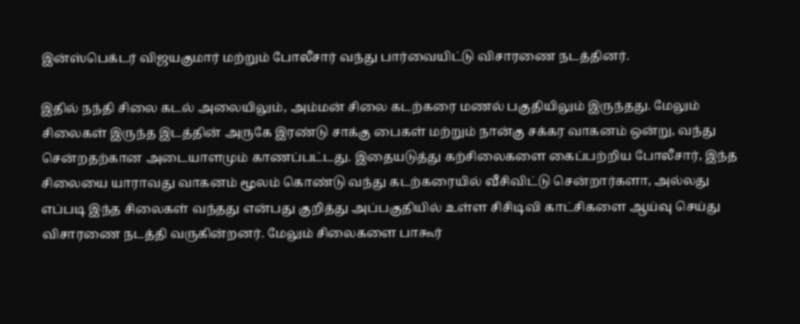இன்ஸ்பெக்டர் விஜயகுமார் மற்றும் போலீசார் வந்து பார்வையிட்டு விசாரணை நடத்தினர்.

இதில் நந்தி சிலை கடல் அலையிலும், அம்மன் சிலை கடற்கரை மணல் பகுதியிலும் இருந்தது. மேலும் சிலைகள் இருந்த இடத்தின் அருகே இரண்டு சாக்கு பைகள் மற்றும் நான்கு சக்கர வாகனம் ஒன்று, வந்து சென்றதற்கான அடையாளமும் காணப்பட்டது. இதையடுத்து கற்சிலைகளை கைப்பற்றிய போலீசார், இந்த சிலையை யாராவது வாகனம் மூலம் கொண்டு வந்து கடற்கரையில் வீசிவிட்டு சென்றார்களா, அல்லது எப்படி இந்த சிலைகள் வந்தது என்பது குறித்து அப்பகுதியில் உள்ள சிசிடிவி காட்சிகளை ஆய்வு செய்து விசாரணை நடத்தி வருகின்றனர். மேலும் சிலைகளை பாகூர்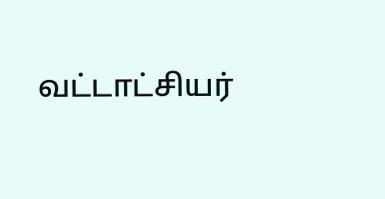வட்டாட்சியர்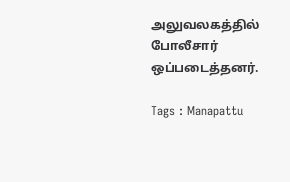அலுவலகத்தில் போலீசார் ஒப்படைத்தனர்.

Tags : Manapattu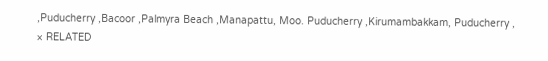,Puducherry ,Bacoor ,Palmyra Beach ,Manapattu, Moo. Puducherry ,Kirumambakkam, Puducherry ,
× RELATED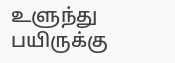உளுந்து பயிருக்கு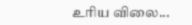உரிய விலை...